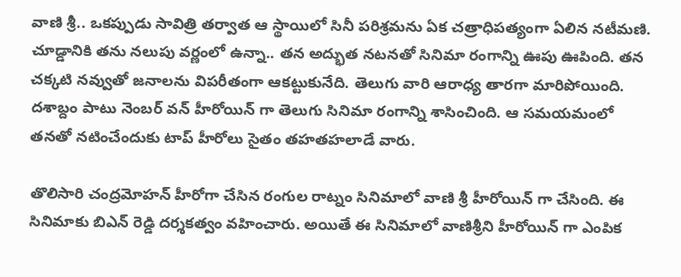వాణి శ్రీ.. ఒకప్పుడు సావిత్రి తర్వాత ఆ స్థాయిలో సినీ పరిశ్రమను ఏక చత్రాధిపత్యంగా ఏలిన నటీమణి. చూడ్డానికి తను నలుపు వర్ణంలో ఉన్నా.. తన అద్భుత నటనతో సినిమా రంగాన్ని ఊపు ఊపింది. తన చక్కటి నవ్వుతో జనాలను విపరీతంగా ఆకట్టుకునేది. తెలుగు వారి ఆరాధ్య తారగా మారిపోయింది. దశాబ్దం పాటు నెంబర్ వన్ హీరోయిన్ గా తెలుగు సినిమా రంగాన్ని శాసించింది. ఆ సమయమంలో తనతో నటించేందుకు టాప్ హీరోలు సైతం తహతహలాడే వారు.

తొలిసారి చంద్రమోహన్ హీరోగా చేసిన రంగుల రాట్నం సినిమాలో వాణి శ్రీ హీరోయిన్ గా చేసింది. ఈ సినిమాకు బిఎన్ రెడ్డి దర్శకత్వం వహించారు. అయితే ఈ సినిమాలో వాణిశ్రీని హీరోయిన్ గా ఎంపిక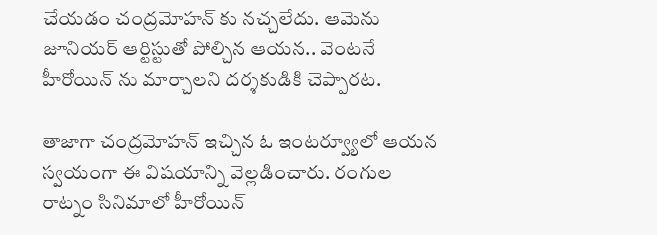చేయడం చంద్రమోహన్ కు నచ్చలేదు. ఆమెను జూనియర్ ఆర్టిస్టుతో పోల్చిన ఆయన.. వెంటనే హీరోయిన్ ను మార్చాలని దర్శకుడికి చెప్పారట.

తాజాగా చంద్రమోహన్ ఇచ్చిన ఓ ఇంటర్వ్యూలో ఆయన స్వయంగా ఈ విషయాన్ని వెల్లడించారు. రంగుల రాట్నం సినిమాలో హీరోయిన్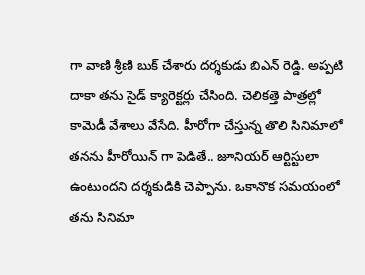గా వాణి శ్రీణి బుక్ చేశారు దర్శకుడు బిఎన్ రెడ్డి. అప్పటి దాకా తను సైడ్ క్యారెక్టర్లు చేసింది. చెలికత్తె పాత్రల్లో కామెడీ వేశాలు వేసేది. హీరోగా చేస్తున్న తొలి సినిమాలో తనను హీరోయిన్ గా పెడితే.. జూనియర్ ఆర్టిస్టులా ఉంటుందని దర్శకుడికి చెప్పాను. ఒకానొక సమయంలో తను సినిమా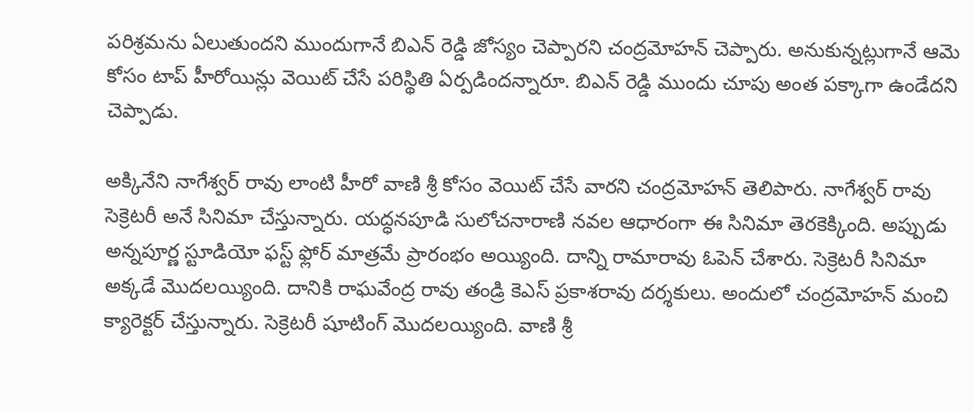పరిశ్రమను ఏలుతుందని ముందుగానే బిఎన్ రెడ్డి జోస్యం చెప్పారని చంద్రమోహన్ చెప్పారు. అనుకున్నట్లుగానే ఆమె కోసం టాప్ హీరోయిన్లు వెయిట్ చేసే పరిస్థితి ఏర్పడిందన్నారూ. బిఎన్ రెడ్డి ముందు చూపు అంత పక్కాగా ఉండేదని చెప్పాడు.

అక్కినేని నాగేశ్వర్ రావు లాంటి హీరో వాణి శ్రీ కోసం వెయిట్ చేసే వారని చంద్రమోహన్ తెలిపారు. నాగేశ్వర్ రావు సెక్రెటరీ అనే సినిమా చేస్తున్నారు. యద్ధనపూడి సులోచనారాణి నవల ఆధారంగా ఈ సినిమా తెరకెక్కింది. అప్పుడు అన్నపూర్ణ స్టూడియో ఫస్ట్ ఫ్లోర్ మాత్రమే ప్రారంభం అయ్యింది. దాన్ని రామారావు ఓపెన్ చేశారు. సెక్రెటరీ సినిమా అక్కడే మొదలయ్యింది. దానికి రాఘవేంద్ర రావు తండ్రి కెఎస్ ప్రకాశరావు దర్శకులు. అందులో చంద్రమోహన్ మంచి క్యారెక్టర్ చేస్తున్నారు. సెక్రెటరీ షూటింగ్ మొదలయ్యింది. వాణి శ్రీ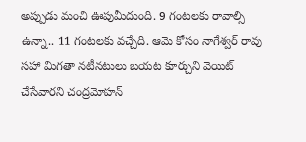అప్పుడు మంచి ఊపుమీదుంది. 9 గంటలకు రావాల్సి ఉన్నా.. 11 గంటలకు వచ్చేది. ఆమె కోసం నాగేశ్వర్ రావు సహా మిగతా నటీనటులు బయట కూర్చుని వెయిట్ చేసేవారని చంద్రమోహన్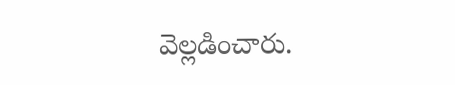వెల్లడించారు.